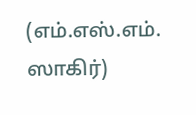(எம்.எஸ்.எம். ஸாகிர்)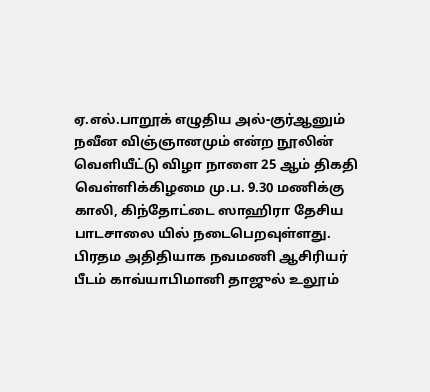ஏ.எல்.பாறூக் எழுதிய அல்-குர்ஆனும் நவீன விஞ்ஞானமும் என்ற நூலின் வெளியீட்டு விழா நாளை 25 ஆம் திகதி வெள்ளிக்கிழமை மு.ப. 9.30 மணிக்கு காலி, கிந்தோட்டை ஸாஹிரா தேசிய பாடசாலை யில் நடைபெறவுள்ளது.
பிரதம அதிதியாக நவமணி ஆசிரியர் பீடம் காவ்யாபிமானி தாஜுல் உலூம்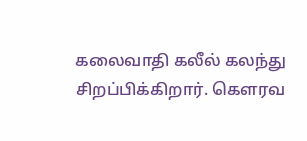கலைவாதி கலீல் கலந்து சிறப்பிக்கிறார். கௌரவ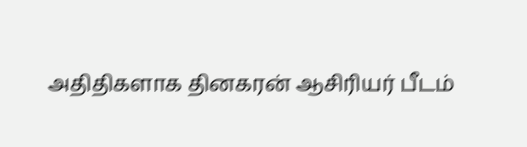அதிதிகளாக தினகரன் ஆசிரியர் பீடம்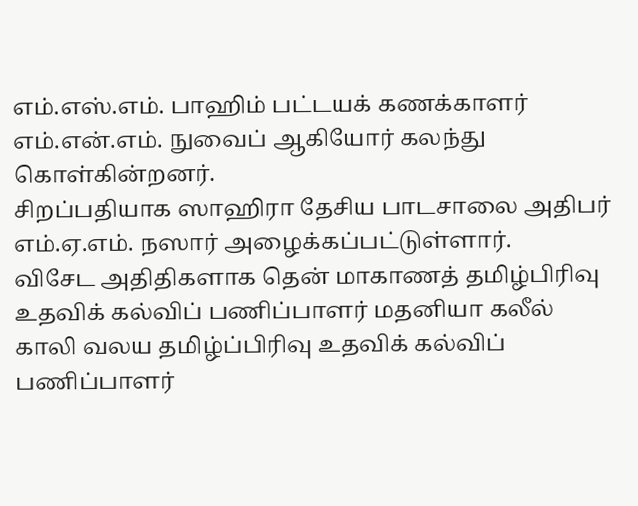எம்.எஸ்.எம். பாஹிம் பட்டயக் கணக்காளர் எம்.என்.எம். நுவைப் ஆகியோர் கலந்து கொள்கின்றனர்.
சிறப்பதியாக ஸாஹிரா தேசிய பாடசாலை அதிபர் எம்.ஏ.எம். நஸார் அழைக்கப்பட்டுள்ளார்.
விசேட அதிதிகளாக தென் மாகாணத் தமிழ்பிரிவு உதவிக் கல்விப் பணிப்பாளர் மதனியா கலீல் காலி வலய தமிழ்ப்பிரிவு உதவிக் கல்விப் பணிப்பாளர்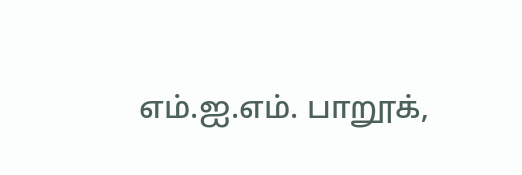எம்.ஐ.எம். பாறூக்,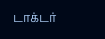டாக்டர்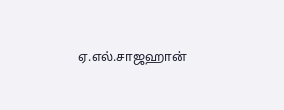ஏ.எல்.சாஜஹான்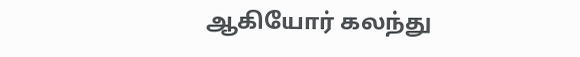ஆகியோர் கலந்து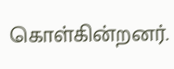கொள்கின்றனர்.